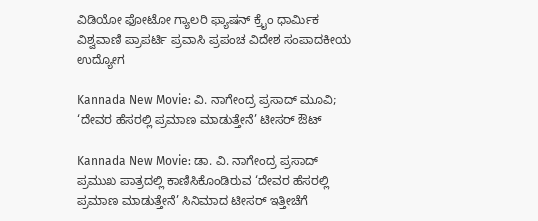ವಿಡಿಯೋ ಫೋಟೋ ಗ್ಯಾಲರಿ ಫ್ಯಾಷನ್ ಕ್ರೈಂ ಧಾರ್ಮಿಕ ವಿಶ್ವವಾಣಿ ಪ್ರಾಪರ್ಟಿ ಪ್ರವಾಸಿ ಪ್ರಪಂಚ ವಿದೇಶ ಸಂಪಾದಕೀಯ ಉದ್ಯೋಗ

Kannada New Movie: ವಿ. ನಾಗೇಂದ್ರ ಪ್ರಸಾದ್ ಮೂವಿ; ‘ದೇವರ ಹೆಸರಲ್ಲಿ ಪ್ರಮಾಣ ಮಾಡುತ್ತೇನೆ’ ಟೀಸರ್ ಔಟ್‌

Kannada New Movie: ಡಾ. ವಿ. ನಾಗೇಂದ್ರ ಪ್ರಸಾದ್ ಪ್ರಮುಖ ಪಾತ್ರದಲ್ಲಿ ಕಾಣಿಸಿಕೊಂಡಿರುವ ‘ದೇವರ ಹೆಸರಲ್ಲಿ ಪ್ರಮಾಣ ಮಾಡುತ್ತೇನೆ’ ಸಿನಿಮಾದ ಟೀಸರ್ ಇತ್ತೀಚೆಗೆ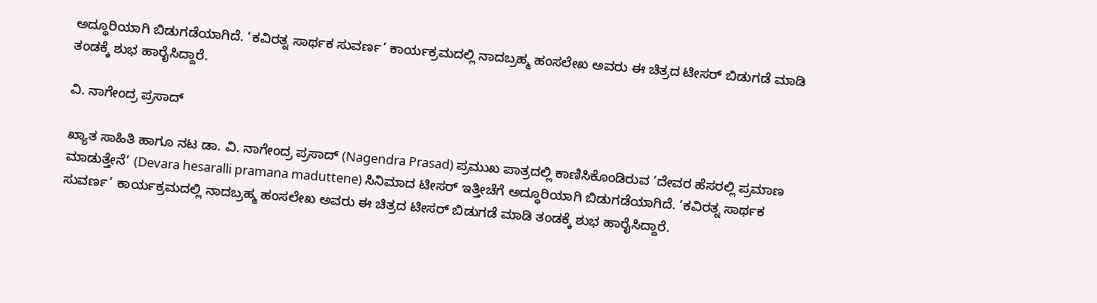ಅದ್ಧೂರಿಯಾಗಿ ಬಿಡುಗಡೆಯಾಗಿದೆ. ‘ಕವಿರತ್ನ ಸಾರ್ಥಕ ಸುವರ್ಣ’ ಕಾರ್ಯಕ್ರಮದಲ್ಲಿ ನಾದಬ್ರಹ್ಮ ಹಂಸಲೇಖ ಅವರು ಈ ಚಿತ್ರದ ಟೀಸರ್ ಬಿಡುಗಡೆ ಮಾಡಿ ತಂಡಕ್ಕೆ ಶುಭ ಹಾರೈಸಿದ್ದಾರೆ.

ವಿ. ನಾಗೇಂದ್ರ ಪ್ರಸಾದ್

ಖ್ಯಾತ ಸಾಹಿತಿ ಹಾಗೂ ನಟ ಡಾ. ವಿ. ನಾಗೇಂದ್ರ ಪ್ರಸಾದ್ (Nagendra Prasad) ಪ್ರಮುಖ ಪಾತ್ರದಲ್ಲಿ ಕಾಣಿಸಿಕೊಂಡಿರುವ ‘ದೇವರ ಹೆಸರಲ್ಲಿ ಪ್ರಮಾಣ ಮಾಡುತ್ತೇನೆ’ (Devara hesaralli pramana maduttene) ಸಿನಿಮಾದ ಟೀಸರ್ ಇತ್ತೀಚೆಗೆ ಅದ್ಧೂರಿಯಾಗಿ ಬಿಡುಗಡೆಯಾಗಿದೆ. ‘ಕವಿರತ್ನ ಸಾರ್ಥಕ ಸುವರ್ಣ’ ಕಾರ್ಯಕ್ರಮದಲ್ಲಿ ನಾದಬ್ರಹ್ಮ ಹಂಸಲೇಖ ಅವರು ಈ ಚಿತ್ರದ ಟೀಸರ್ ಬಿಡುಗಡೆ ಮಾಡಿ ತಂಡಕ್ಕೆ ಶುಭ ಹಾರೈಸಿದ್ದಾರೆ.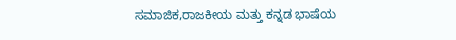ಸಮಾಜಿಕ,ರಾಜಕೀಯ ಮತ್ತು ಕನ್ನಡ ಭಾಷೆಯ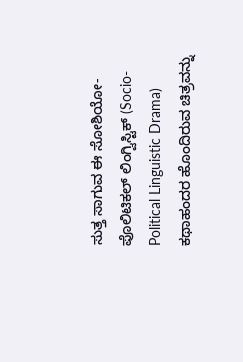ಸುತ್ತ ಸಾಗುವ ಈ ಸೋಶಿಯೋ-ಪೊಲಿಟಿಕಲ್ ಲಿಂಗ್ವಿಸ್ಟಿಕ್ (Socio-Political Linguistic Drama) ಕಥಾಹಂದರ ಹೊಂದಿರುವ ಚಿತ್ರವನ್ನು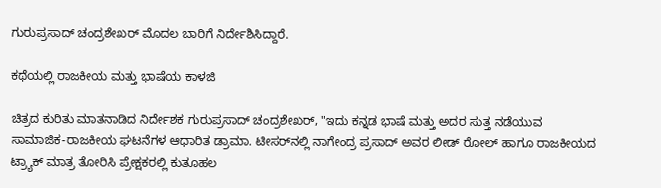ಗುರುಪ್ರಸಾದ್ ಚಂದ್ರಶೇಖರ್ ಮೊದಲ ಬಾರಿಗೆ ನಿರ್ದೇಶಿಸಿದ್ದಾರೆ.

ಕಥೆಯಲ್ಲಿ ರಾಜಕೀಯ ಮತ್ತು ಭಾಷೆಯ ಕಾಳಜಿ

ಚಿತ್ರದ ಕುರಿತು ಮಾತನಾಡಿದ ನಿರ್ದೇಶಕ ಗುರುಪ್ರಸಾದ್ ಚಂದ್ರಶೇಖರ್, "ಇದು ಕನ್ನಡ ಭಾಷೆ ಮತ್ತು ಅದರ ಸುತ್ತ ನಡೆಯುವ ಸಾಮಾಜಿಕ-ರಾಜಕೀಯ ಘಟನೆಗಳ ಆಧಾರಿತ ಡ್ರಾಮಾ. ಟೀಸರ್‌ನಲ್ಲಿ ನಾಗೇಂದ್ರ ಪ್ರಸಾದ್ ಅವರ ಲೀಡ್ ರೋಲ್ ಹಾಗೂ ರಾಜಕೀಯದ ಟ್ರ್ಯಾಕ್ ಮಾತ್ರ ತೋರಿಸಿ ಪ್ರೇಕ್ಷಕರಲ್ಲಿ ಕುತೂಹಲ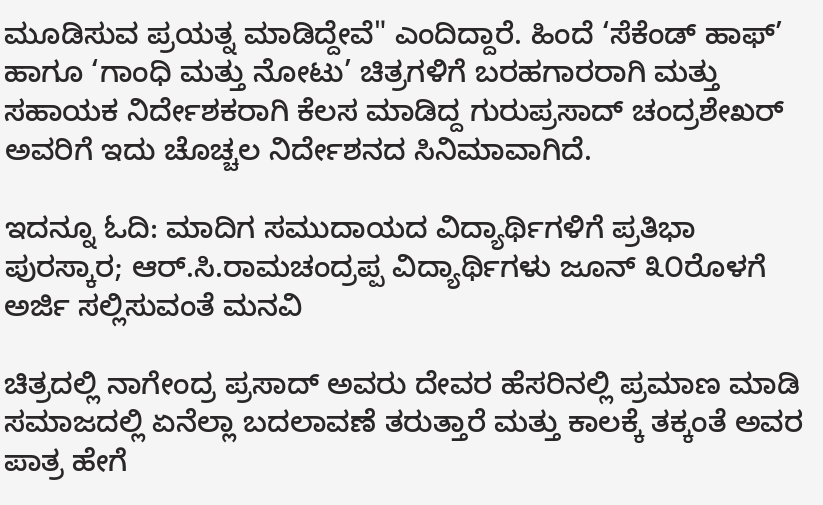ಮೂಡಿಸುವ ಪ್ರಯತ್ನ ಮಾಡಿದ್ದೇವೆ" ಎಂದಿದ್ದಾರೆ. ಹಿಂದೆ ‘ಸೆಕೆಂಡ್ ಹಾಫ್’ ಹಾಗೂ ‘ಗಾಂಧಿ ಮತ್ತು ನೋಟು’ ಚಿತ್ರಗಳಿಗೆ ಬರಹಗಾರರಾಗಿ ಮತ್ತು ಸಹಾಯಕ ನಿರ್ದೇಶಕರಾಗಿ ಕೆಲಸ ಮಾಡಿದ್ದ ಗುರುಪ್ರಸಾದ್ ಚಂದ್ರಶೇಖರ್ ಅವರಿಗೆ ಇದು ಚೊಚ್ಚಲ ನಿರ್ದೇಶನದ ಸಿನಿಮಾವಾಗಿದೆ.

ಇದನ್ನೂ ಓದಿ: ಮಾದಿಗ ಸಮುದಾಯದ ವಿದ್ಯಾರ್ಥಿಗಳಿಗೆ ಪ್ರತಿಭಾ ಪುರಸ್ಕಾರ; ಆರ್.ಸಿ.ರಾಮಚಂದ್ರಪ್ಪ ವಿದ್ಯಾರ್ಥಿಗಳು ಜೂನ್ ೩೦ರೊಳಗೆ ಅರ್ಜಿ ಸಲ್ಲಿಸುವಂತೆ ಮನವಿ

ಚಿತ್ರದಲ್ಲಿ ನಾಗೇಂದ್ರ ಪ್ರಸಾದ್ ಅವರು ದೇವರ ಹೆಸರಿನಲ್ಲಿ ಪ್ರಮಾಣ ಮಾಡಿ ಸಮಾಜದಲ್ಲಿ ಏನೆಲ್ಲಾ ಬದಲಾವಣೆ ತರುತ್ತಾರೆ ಮತ್ತು ಕಾಲಕ್ಕೆ ತಕ್ಕಂತೆ ಅವರ ಪಾತ್ರ ಹೇಗೆ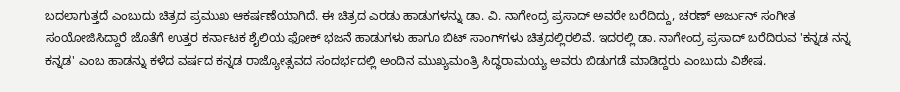ಬದಲಾಗುತ್ತದೆ ಎಂಬುದು ಚಿತ್ರದ ಪ್ರಮುಖ ಆಕರ್ಷಣೆಯಾಗಿದೆ. ಈ ಚಿತ್ರದ ಎರಡು ಹಾಡುಗಳನ್ನು ಡಾ. ವಿ. ನಾಗೇಂದ್ರ ಪ್ರಸಾದ್ ಅವರೇ ಬರೆದಿದ್ದು, ಚರಣ್ ಅರ್ಜುನ್ ಸಂಗೀತ ಸಂಯೋಜಿಸಿದ್ದಾರೆ ಜೊತೆಗೆ ಉತ್ತರ ಕರ್ನಾಟಕ ಶೈಲಿಯ ಫೋಕ್ ಭಜನೆ ಹಾಡುಗಳು ಹಾಗೂ ಬಿಟ್ ಸಾಂಗ್‌ಗಳು ಚಿತ್ರದಲ್ಲಿರಲಿವೆ. ಇದರಲ್ಲಿ ಡಾ. ನಾಗೇಂದ್ರ ಪ್ರಸಾದ್ ಬರೆದಿರುವ 'ಕನ್ನಡ ನನ್ನ ಕನ್ನಡ' ಎಂಬ ಹಾಡನ್ನು ಕಳೆದ ವರ್ಷದ ಕನ್ನಡ ರಾಜ್ಯೋತ್ಸವದ ಸಂದರ್ಭದಲ್ಲಿ ಅಂದಿನ ಮುಖ್ಯಮಂತ್ರಿ ಸಿದ್ಧರಾಮಯ್ಯ ಅವರು ಬಿಡುಗಡೆ ಮಾಡಿದ್ದರು ಎಂಬುದು ವಿಶೇಷ.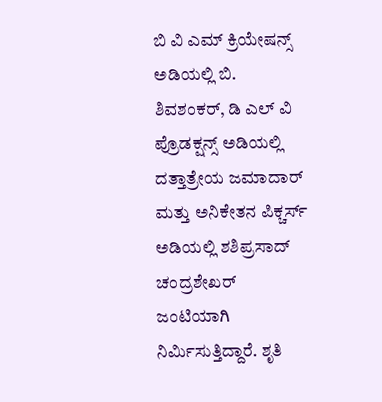ಬಿ ವಿ ಎಮ್ ಕ್ರಿಯೇಷನ್ಸ್ ಅಡಿಯಲ್ಲಿ ಬಿ. ಶಿವಶಂಕರ್, ಡಿ ಎಲ್ ವಿ ಪ್ರೊಡಕ್ಷನ್ಸ್ ಅಡಿಯಲ್ಲಿ ದತ್ತಾತ್ರೇಯ ಜಮಾದಾರ್ ಮತ್ತು ಅನಿಕೇತನ ಪಿಕ್ಚರ್ಸ್ ಅಡಿಯಲ್ಲಿ ಶಶಿಪ್ರಸಾದ್ ಚಂದ್ರಶೇಖರ್ ಜಂಟಿಯಾಗಿ ನಿರ್ಮಿಸುತ್ತಿದ್ದಾರೆ. ಶೃತಿ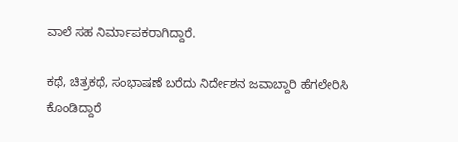ವಾಲೆ ಸಹ ನಿರ್ಮಾಪಕರಾಗಿದ್ದಾರೆ.

ಕಥೆ, ಚಿತ್ರಕಥೆ, ಸಂಭಾಷಣೆ ಬರೆದು ನಿರ್ದೇಶನ ಜವಾಬ್ದಾರಿ ಹೆಗಲೇರಿಸಿ ಕೊಂಡಿದ್ದಾರೆ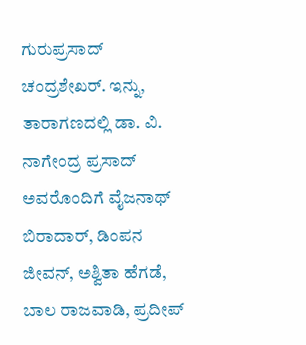ಗುರುಪ್ರಸಾದ್ ಚಂದ್ರಶೇಖರ್. ಇನ್ನು, ತಾರಾಗಣದಲ್ಲಿ ಡಾ. ವಿ. ನಾಗೇಂದ್ರ ಪ್ರಸಾದ್ ಅವರೊಂದಿಗೆ ವೈಜನಾಥ್ ಬಿರಾದಾರ್, ಡಿಂಪನ ಜೀವನ್, ಅಶ್ವಿತಾ ಹೆಗಡೆ, ಬಾಲ ರಾಜವಾಡಿ, ಪ್ರದೀಪ್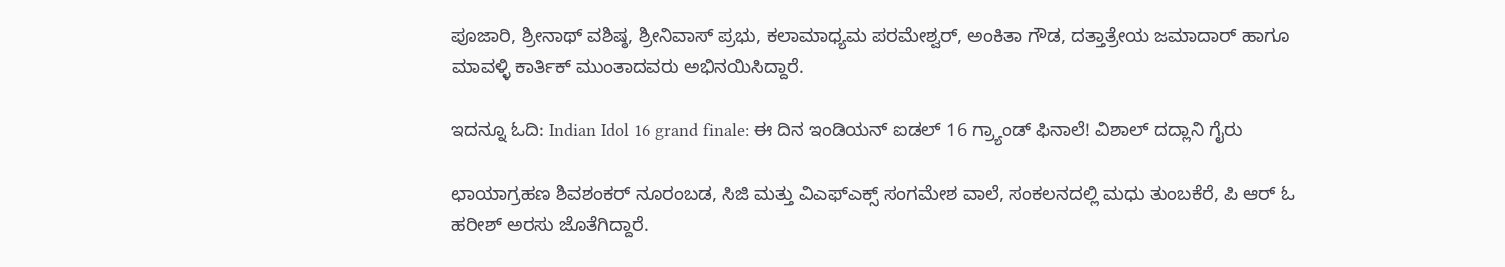ಪೂಜಾರಿ, ಶ್ರೀನಾಥ್ ವಶಿಷ್ಠ, ಶ್ರೀನಿವಾಸ್ ಪ್ರಭು, ಕಲಾಮಾಧ್ಯಮ ಪರಮೇಶ್ವರ್, ಅಂಕಿತಾ ಗೌಡ, ದತ್ತಾತ್ರೇಯ ಜಮಾದಾರ್ ಹಾಗೂ ಮಾವಳ್ಳಿ ಕಾರ್ತಿಕ್ ಮುಂತಾದವರು ಅಭಿನಯಿಸಿದ್ದಾರೆ.

ಇದನ್ನೂ ಓದಿ: Indian Idol 16 grand finale: ಈ ದಿನ ಇಂಡಿಯನ್ ಐಡಲ್ 16 ಗ್ರ್ಯಾಂಡ್ ಫಿನಾಲೆ! ವಿಶಾಲ್ ದದ್ಲಾನಿ ಗೈರು

ಛಾಯಾಗ್ರಹಣ ಶಿವಶಂಕರ್ ನೂರಂಬಡ, ಸಿಜಿ ಮತ್ತು ವಿಎಫ್ಎಕ್ಸ್ ಸಂಗಮೇಶ ವಾಲೆ, ಸಂಕಲನದಲ್ಲಿ ಮಧು ತುಂಬಕೆರೆ, ಪಿ ಆರ್ ಓ ಹರೀಶ್ ಅರಸು ಜೊತೆಗಿದ್ದಾರೆ.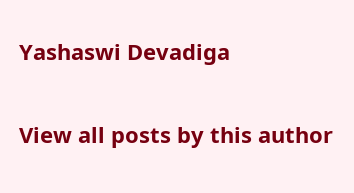Yashaswi Devadiga

View all posts by this author